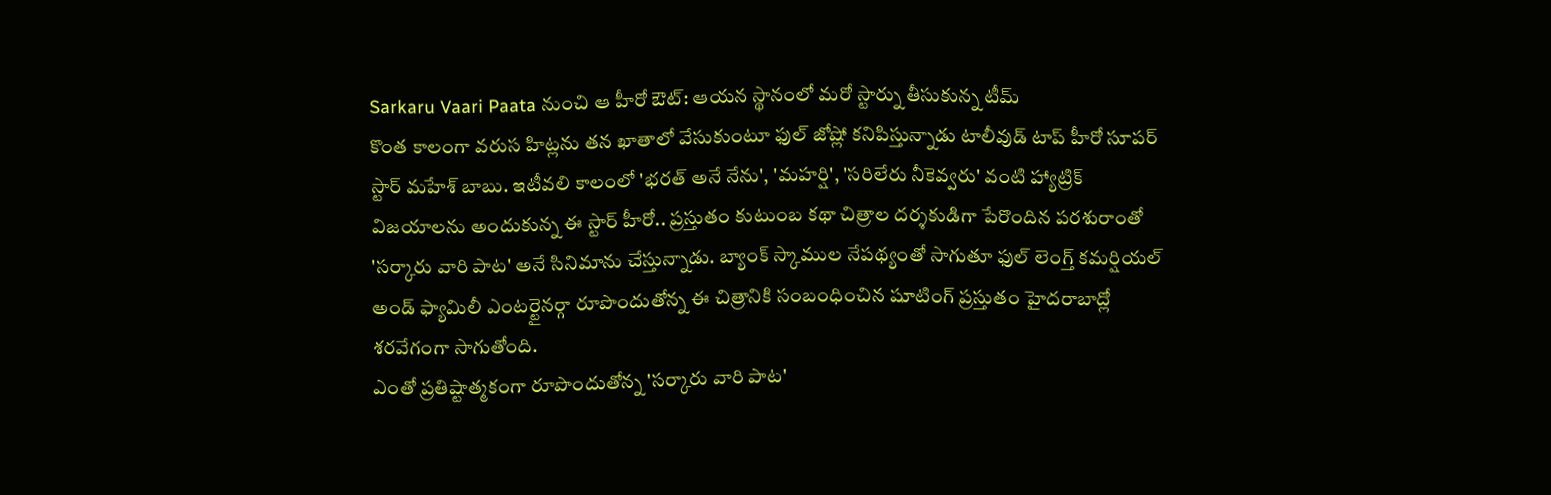Sarkaru Vaari Paata నుంచి ఆ హీరో ఔట్: ఆయన స్థానంలో మరో స్టార్ను తీసుకున్న టీమ్
కొంత కాలంగా వరుస హిట్లను తన ఖాతాలో వేసుకుంటూ ఫుల్ జోష్లో కనిపిస్తున్నాడు టాలీవుడ్ టాప్ హీరో సూపర్ స్టార్ మహేశ్ బాబు. ఇటీవలి కాలంలో 'భరత్ అనే నేను', 'మహర్షి', 'సరిలేరు నీకెవ్వరు' వంటి హ్యాట్రిక్ విజయాలను అందుకున్న ఈ స్టార్ హీరో.. ప్రస్తుతం కుటుంబ కథా చిత్రాల దర్శకుడిగా పేరొందిన పరశురాంతో 'సర్కారు వారి పాట' అనే సినిమాను చేస్తున్నాడు. బ్యాంక్ స్కాముల నేపథ్యంతో సాగుతూ ఫుల్ లెంగ్త్ కమర్షియల్ అండ్ ఫ్యామిలీ ఎంటర్టైనర్గా రూపొందుతోన్న ఈ చిత్రానికి సంబంధించిన షూటింగ్ ప్రస్తుతం హైదరాబాద్లో శరవేగంగా సాగుతోంది.
ఎంతో ప్రతిష్టాత్మకంగా రూపొందుతోన్న 'సర్కారు వారి పాట'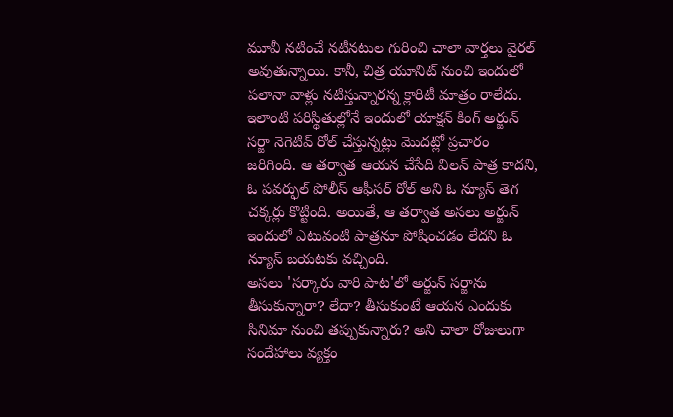మూవీ నటించే నటీనటుల గురించి చాలా వార్తలు వైరల్ అవుతున్నాయి. కానీ, చిత్ర యూనిట్ నుంచి ఇందులో పలానా వాళ్లు నటిస్తున్నారన్న క్లారిటీ మాత్రం రాలేదు. ఇలాంటి పరిస్థితుల్లోనే ఇందులో యాక్షన్ కింగ్ అర్జున్ సర్జా నెగెటివ్ రోల్ చేస్తున్నట్లు మొదట్లో ప్రచారం జరిగింది. ఆ తర్వాత ఆయన చేసేది విలన్ పాత్ర కాదని, ఓ పవర్ఫుల్ పోలీస్ ఆఫీసర్ రోల్ అని ఓ న్యూస్ తెగ చక్కర్లు కొట్టింది. అయితే, ఆ తర్వాత అసలు అర్జున్ ఇందులో ఎటువంటి పాత్రనూ పోషించడం లేదని ఓ న్యూస్ బయటకు వచ్చింది.
అసలు 'సర్కారు వారి పాట'లో అర్జున్ సర్జాను తీసుకున్నారా? లేదా? తీసుకుంటే ఆయన ఎందుకు సినిమా నుంచి తప్పుకున్నారు? అని చాలా రోజులుగా సందేహాలు వ్యక్తం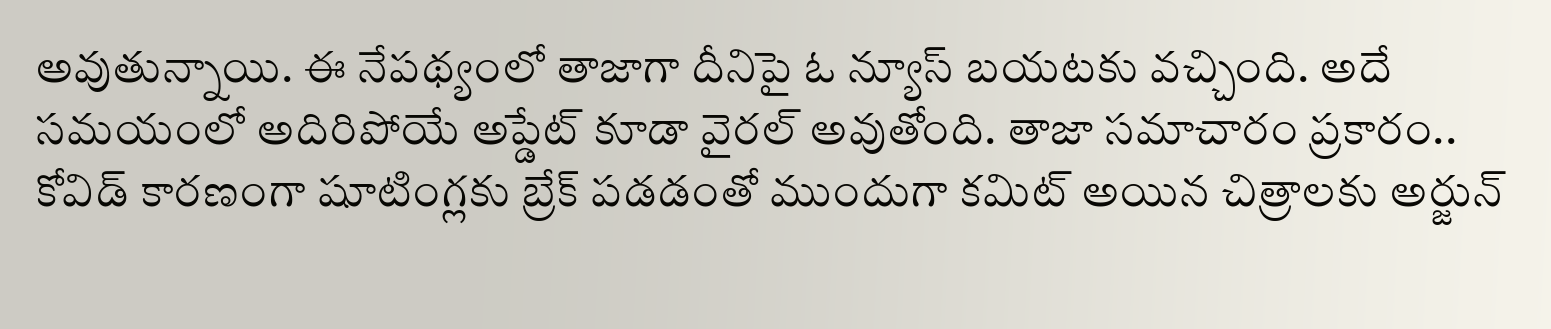అవుతున్నాయి. ఈ నేపథ్యంలో తాజాగా దీనిపై ఓ న్యూస్ బయటకు వచ్చింది. అదే సమయంలో అదిరిపోయే అప్డేట్ కూడా వైరల్ అవుతోంది. తాజా సమాచారం ప్రకారం.. కోవిడ్ కారణంగా షూటింగ్లకు బ్రేక్ పడడంతో ముందుగా కమిట్ అయిన చిత్రాలకు అర్జున్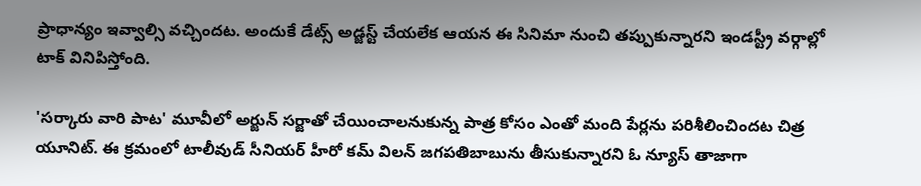ప్రాధాన్యం ఇవ్వాల్సి వచ్చిందట. అందుకే డేట్స్ అడ్జస్ట్ చేయలేక ఆయన ఈ సినిమా నుంచి తప్పుకున్నారని ఇండస్ట్రీ వర్గాల్లో టాక్ వినిపిస్తోంది.

'సర్కారు వారి పాట' మూవీలో అర్జున్ సర్జాతో చేయించాలనుకున్న పాత్ర కోసం ఎంతో మంది పేర్లను పరిశీలించిందట చిత్ర యూనిట్. ఈ క్రమంలో టాలీవుడ్ సీనియర్ హీరో కమ్ విలన్ జగపతిబాబును తీసుకున్నారని ఓ న్యూస్ తాజాగా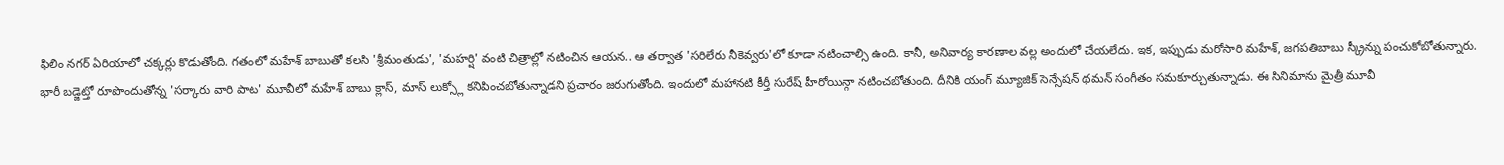ఫిలిం నగర్ ఏరియాలో చక్కర్లు కొడుతోంది. గతంలో మహేశ్ బాబుతో కలసి 'శ్రీమంతుడు', 'మహర్షి' వంటి చిత్రాల్లో నటించిన ఆయన.. ఆ తర్వాత 'సరిలేరు నీకెవ్వరు'లో కూడా నటించాల్సి ఉంది. కానీ, అనివార్య కారణాల వల్ల అందులో చేయలేదు. ఇక, ఇప్పుడు మరోసారి మహేశ్, జగపతిబాబు స్క్రీన్ను పంచుకోబోతున్నారు.
భారీ బడ్జెట్తో రూపొందుతోన్న 'సర్కారు వారి పాట' మూవీలో మహేశ్ బాబు క్లాస్, మాస్ లుక్స్లో కనిపించబోతున్నాడని ప్రచారం జరుగుతోంది. ఇందులో మహానటి కీర్తీ సురేష్ హీరోయిన్గా నటించబోతుంది. దీనికి యంగ్ మ్యూజిక్ సెన్సేషన్ థమన్ సంగీతం సమకూర్చుతున్నాడు. ఈ సినిమాను మైత్రీ మూవీ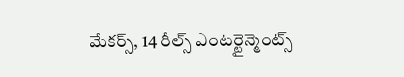మేకర్స్, 14 రీల్స్ ఎంటర్టైన్మెంట్స్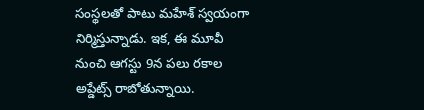సంస్థలతో పాటు మహేశ్ స్వయంగా నిర్మిస్తున్నాడు. ఇక, ఈ మూవీ నుంచి ఆగస్టు 9న పలు రకాల అప్డేట్స్ రాబోతున్నాయి.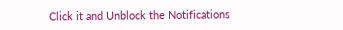Click it and Unblock the Notifications